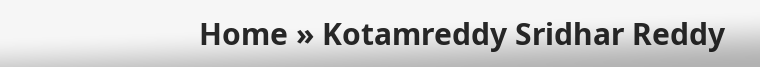Home » Kotamreddy Sridhar Reddy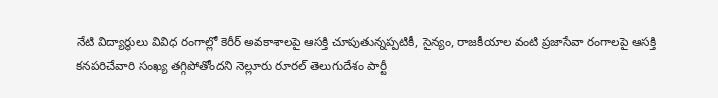నేటి విద్యార్థులు వివిధ రంగాల్లో కెరీర్ అవకాశాలపై ఆసక్తి చూపుతున్నప్పటికీ, సైన్యం, రాజకీయాల వంటి ప్రజాసేవా రంగాలపై ఆసక్తి కనపరిచేవారి సంఖ్య తగ్గిపోతోందని నెల్లూరు రూరల్ తెలుగుదేశం పార్టీ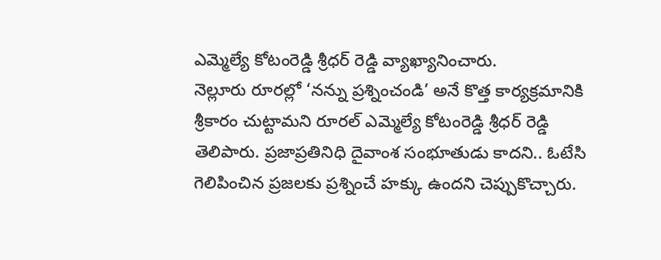ఎమ్మెల్యే కోటంరెడ్డి శ్రీధర్ రెడ్డి వ్యాఖ్యానించారు.
నెల్లూరు రూరల్లో ‘నన్ను ప్రశ్నించండి’ అనే కొత్త కార్యక్రమానికి శ్రీకారం చుట్టామని రూరల్ ఎమ్మెల్యే కోటంరెడ్డి శ్రీధర్ రెడ్డి తెలిపారు. ప్రజాప్రతినిధి దైవాంశ సంభూతుడు కాదని.. ఓటేసి గెలిపించిన ప్రజలకు ప్రశ్నించే హక్కు ఉందని చెప్పుకొచ్చారు.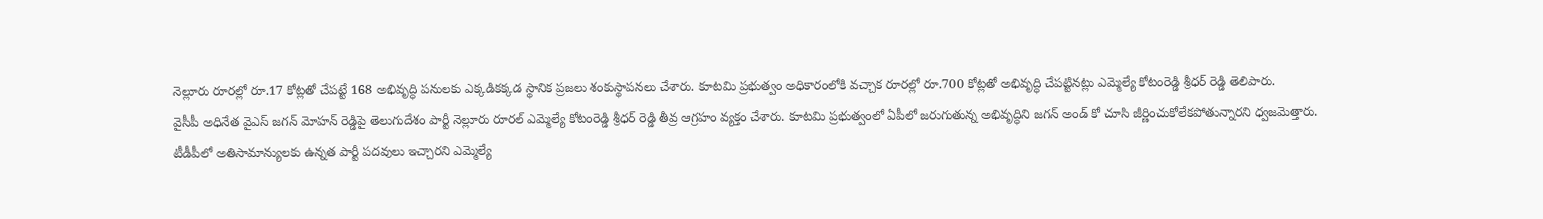నెల్లూరు రూరల్లో రూ.17 కోట్లతో చేపట్టే 168 అభివృద్ధి పనులకు ఎక్కడికక్కడ స్థానిక ప్రజలు శంకుస్థాపనలు చేశారు. కూటమి ప్రభుత్వం అధికారంలోకి వచ్చాక రూరల్లో రూ.700 కోట్లతో అభివృద్ధి చేపట్టినట్లు ఎమ్మెల్యే కోటంరెడ్డి శ్రీధర్ రెడ్డి తెలిపారు.
వైసీపీ అధినేత వైఎస్ జగన్ మోహన్ రెడ్డిపై తెలుగుదేశం పార్టీ నెల్లూరు రూరల్ ఎమ్మెల్యే కోటంరెడ్డి శ్రీధర్ రెడ్డి తీవ్ర ఆగ్రహం వ్యక్తం చేశారు. కూటమి ప్రభుత్వంలో ఏపీలో జరుగుతున్న అభివృద్ధిని జగన్ అండ్ కో చూసి జీర్ణించుకోలేకపోతున్నారని ధ్వజమెత్తారు.
టీడీపీలో అతిసామాన్యులకు ఉన్నత పార్టీ పదవులు ఇచ్చారని ఎమ్మెల్యే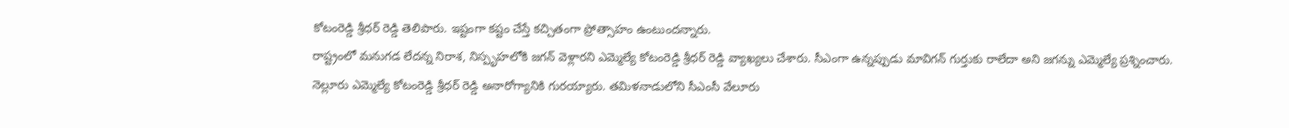కోటంరెడ్డి శ్రీధర్ రెడ్డి తెలిపారు. ఇష్టంగా కష్టం చేస్తే కచ్చితంగా ప్రోత్సాహం ఉంటుందన్నారు.
రాష్ట్రంలో మనుగడ లేదన్న నిరాశ, నిస్పృహలోకి జగన్ వెళ్లారని ఎమ్మెల్యే కోటంరెడ్డి శ్రీధర్ రెడ్డి వ్యాఖ్యలు చేశారు. సీఎంగా ఉన్నప్పుడు మావిగన్ గుర్తుకు రాలేదా అని జగన్ను ఎమ్మెల్యే ప్రశ్నించారు.
నెల్లూరు ఎమ్మెల్యే కోటంరెడ్డి శ్రీధర్ రెడ్డి అనారోగ్యానికి గురయ్యారు. తమిళనాడులోని సీఎంసీ వేలూరు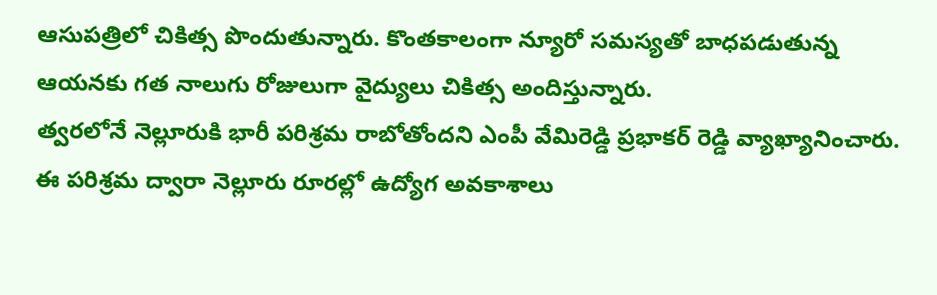ఆసుపత్రిలో చికిత్స పొందుతున్నారు. కొంతకాలంగా న్యూరో సమస్యతో బాధపడుతున్న ఆయనకు గత నాలుగు రోజులుగా వైద్యులు చికిత్స అందిస్తున్నారు.
త్వరలోనే నెల్లూరుకి భారీ పరిశ్రమ రాబోతోందని ఎంపీ వేమిరెడ్డి ప్రభాకర్ రెడ్డి వ్యాఖ్యానించారు. ఈ పరిశ్రమ ద్వారా నెల్లూరు రూరల్లో ఉద్యోగ అవకాశాలు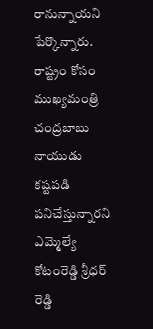రానున్నాయని పేర్కొన్నారు.
రాష్ట్రం కోసం ముఖ్యమంత్రి చంద్రబాబు నాయుడు కష్టపడి పనిచేస్తున్నారని ఎమ్మెల్యే కోటంరెడ్డి శ్రీధర్ రెడ్డి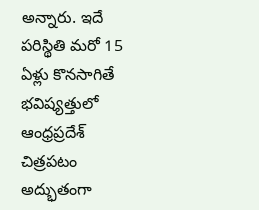అన్నారు. ఇదే పరిస్థితి మరో 15 ఏళ్లు కొనసాగితే భవిష్యత్తులో ఆంధ్రప్రదేశ్ చిత్రపటం అద్భుతంగా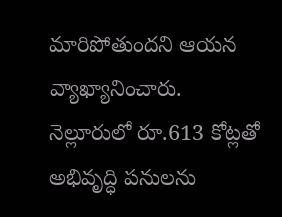మారిపోతుందని ఆయన వ్యాఖ్యానించారు.
నెల్లూరులో రూ.613 కోట్లతో అభివృద్ధి పనులను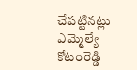చేపట్టినట్లు ఎమ్మెల్యే కోటంరెడ్డి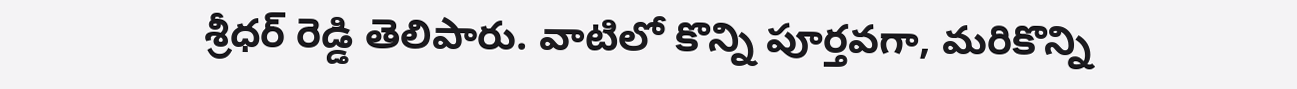శ్రీధర్ రెడ్డి తెలిపారు. వాటిలో కొన్ని పూర్తవగా, మరికొన్ని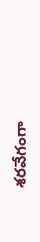శరవేగంగా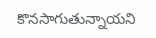కొనసాగుతున్నాయని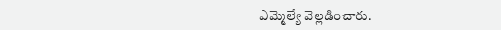ఎమ్మెల్యే వెల్లడించారు.